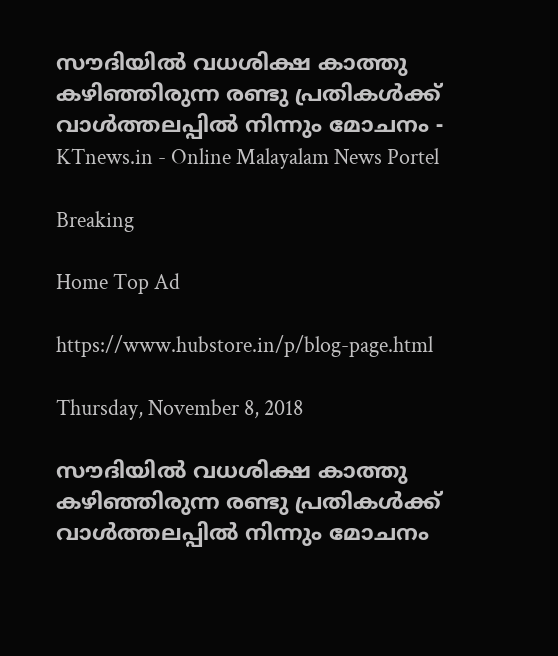സൗദിയില്‍ വധശിക്ഷ കാത്തു കഴിഞ്ഞിരുന്ന രണ്ടു പ്രതികള്‍ക്ക് വാള്‍ത്തലപ്പില്‍ നിന്നും മോചനം - KTnews.in - Online Malayalam News Portel

Breaking

Home Top Ad

https://www.hubstore.in/p/blog-page.html

Thursday, November 8, 2018

സൗദിയില്‍ വധശിക്ഷ കാത്തു കഴിഞ്ഞിരുന്ന രണ്ടു പ്രതികള്‍ക്ക് വാള്‍ത്തലപ്പില്‍ നിന്നും മോചനം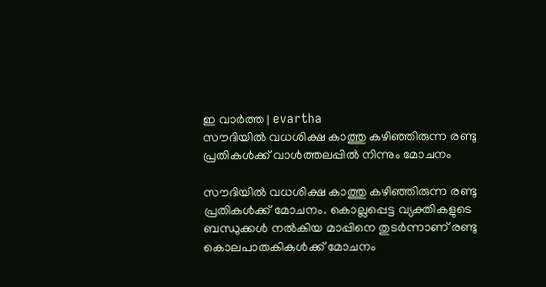ഇ വാർത്ത | evartha
സൗദിയില്‍ വധശിക്ഷ കാത്തു കഴിഞ്ഞിരുന്ന രണ്ടു പ്രതികള്‍ക്ക് വാള്‍ത്തലപ്പില്‍ നിന്നും മോചനം

സൗദിയില്‍ വധശിക്ഷ കാത്തു കഴിഞ്ഞിരുന്ന രണ്ടു പ്രതികള്‍ക്ക് മോചനം. കൊല്ലപ്പെട്ട വ്യക്തികളുടെ ബന്ധുക്കള്‍ നല്‍കിയ മാപ്പിനെ തുടര്‍ന്നാണ് രണ്ടു കൊലപാതകികള്‍ക്ക് മോചനം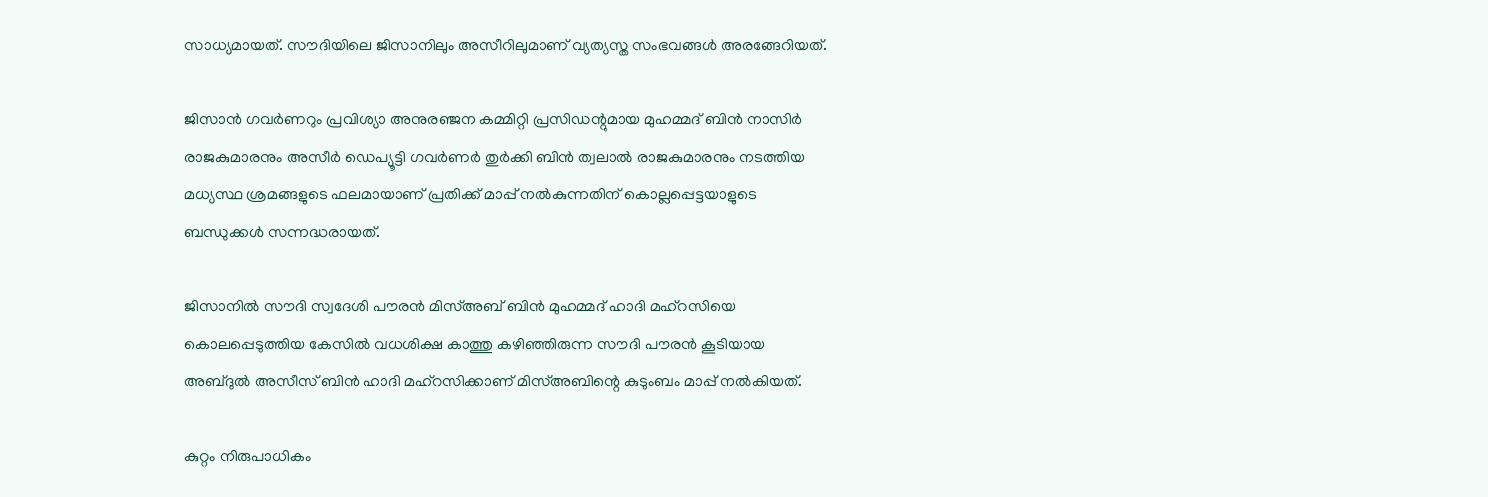സാധ്യമായത്. സൗദിയിലെ ജിസാനിലും അസീറിലുമാണ് വ്യത്യസ്ത സംഭവങ്ങള്‍ അരങ്ങേറിയത്.

ജിസാന്‍ ഗവര്‍ണറും പ്രവിശ്യാ അനുരഞ്ജന കമ്മിറ്റി പ്രസിഡന്റുമായ മുഹമ്മദ് ബിന്‍ നാസിര്‍ രാജകുമാരനും അസീര്‍ ഡെപ്യൂട്ടി ഗവര്‍ണര്‍ തുര്‍ക്കി ബിന്‍ ത്വലാല്‍ രാജകുമാരനും നടത്തിയ മധ്യസ്ഥ ശ്രമങ്ങളുടെ ഫലമായാണ് പ്രതിക്ക് മാപ്പ് നല്‍കുന്നതിന് കൊല്ലപ്പെട്ടയാളുടെ ബന്ധുക്കള്‍ സന്നദ്ധരായത്.

ജിസാനില്‍ സൗദി സ്വദേശി പൗരന്‍ മിസ്അബ് ബിന്‍ മുഹമ്മദ് ഹാദി മഹ്‌റസിയെ കൊലപ്പെടുത്തിയ കേസില്‍ വധശിക്ഷ കാത്തു കഴിഞ്ഞിരുന്ന സൗദി പൗരന്‍ കൂടിയായ അബ്ദുല്‍ അസീസ് ബിന്‍ ഹാദി മഹ്‌റസിക്കാണ് മിസ്അബിന്റെ കുടുംബം മാപ്പ് നല്‍കിയത്.

കുറ്റം നിരുപാധികം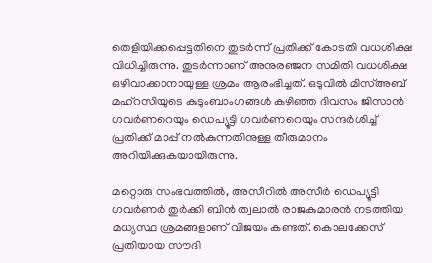തെളിയിക്കപ്പെട്ടതിനെ തുടര്‍ന്ന് പ്രതിക്ക് കോടതി വധശിക്ഷ വിധിച്ചിരുന്നു. തുടര്‍ന്നാണ് അനുരഞ്ജന സമിതി വധശിക്ഷ ഒഴിവാക്കാനായുള്ള ശ്രമം ആരംഭിച്ചത്. ഒടുവില്‍ മിസ്അബ് മഹ്‌റസിയുടെ കുടുംബാംഗങ്ങള്‍ കഴിഞ്ഞ ദിവസം ജിസാന്‍ ഗവര്‍ണറെയും ഡെപ്യൂട്ടി ഗവര്‍ണറെയും സന്ദര്‍ശിച്ച് പ്രതിക്ക് മാപ്പ് നല്‍കുന്നതിനുള്ള തീരുമാനം അറിയിക്കുകയായിരുന്നു.

മറ്റൊരു സംഭവത്തില്‍, അസീറില്‍ അസീര്‍ ഡെപ്യൂട്ടി ഗവര്‍ണര്‍ തുര്‍ക്കി ബിന്‍ ത്വലാല്‍ രാജകുമാരന്‍ നടത്തിയ മധ്യസ്ഥ ശ്രമങ്ങളാണ് വിജയം കണ്ടത്. കൊലക്കേസ് പ്രതിയായ സൗദി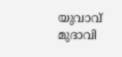യുവാവ് മുദാവി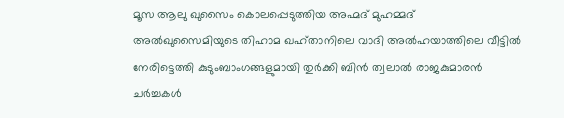മൂസ ആലു ഖുസൈം കൊലപ്പെടുത്തിയ അഹ്മദ് മുഹമ്മദ് അല്‍ഖുസൈമിയുടെ തിഹാമ ഖഹ്താനിലെ വാദി അല്‍ഹയാത്തിലെ വീട്ടില്‍ നേരിട്ടെത്തി കുടുംബാംഗങ്ങളുമായി തുര്‍ക്കി ബിന്‍ ത്വലാല്‍ രാജകുമാരന്‍ ചര്‍ച്ചകള്‍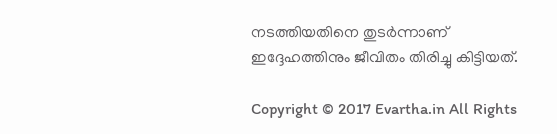നടത്തിയതിനെ തുടര്‍ന്നാണ് ഇദ്ദേഹത്തിനും ജീവിതം തിരിച്ചു കിട്ടിയത്.

Copyright © 2017 Evartha.in All Rights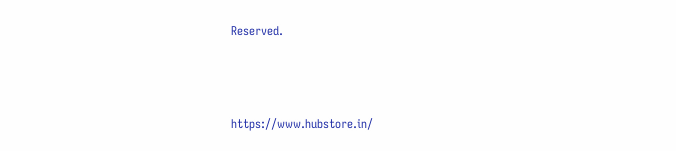Reserved.



https://www.hubstore.in/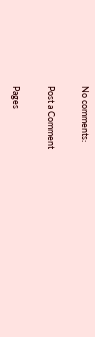No comments:

Post a Comment

Pages